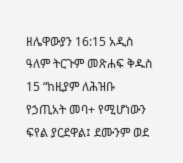ዘሌዋውያን 16:15 አዲስ ዓለም ትርጉም መጽሐፍ ቅዱስ 15 “ከዚያም ለሕዝቡ የኃጢአት መባ+ የሚሆነውን ፍየል ያርደዋል፤ ደሙንም ወደ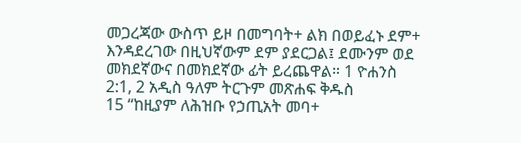መጋረጃው ውስጥ ይዞ በመግባት+ ልክ በወይፈኑ ደም+ እንዳደረገው በዚህኛውም ደም ያደርጋል፤ ደሙንም ወደ መክደኛውና በመክደኛው ፊት ይረጨዋል። 1 ዮሐንስ 2:1, 2 አዲስ ዓለም ትርጉም መጽሐፍ ቅዱስ
15 “ከዚያም ለሕዝቡ የኃጢአት መባ+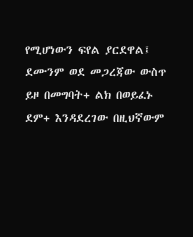የሚሆነውን ፍየል ያርደዋል፤ ደሙንም ወደ መጋረጃው ውስጥ ይዞ በመግባት+ ልክ በወይፈኑ ደም+ እንዳደረገው በዚህኛውም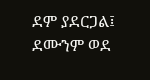ደም ያደርጋል፤ ደሙንም ወደ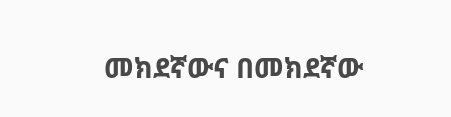መክደኛውና በመክደኛው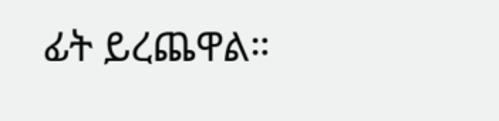ፊት ይረጨዋል።